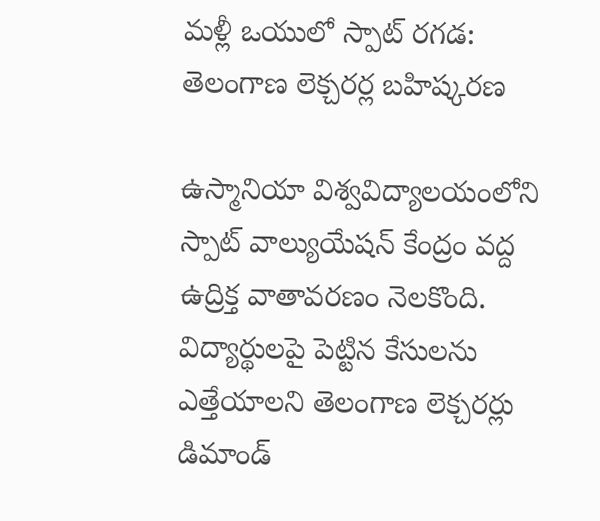మళ్లీ ఒయులో స్పాట్ రగడ: తెలంగాణ లెక్చరర్ల బహిష్కరణ

ఉస్మానియా విశ్వవిద్యాలయంలోని స్పాట్ వాల్యుయేషన్ కేంద్రం వద్ద ఉద్రిక్త వాతావరణం నెలకొంది. విద్యార్థులపై పెట్టిన కేసులను ఎత్తేయాలని తెలంగాణ లెక్చరర్లు డిమాండ్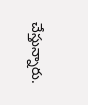చేస్తున్నారు.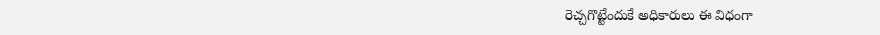రెచ్చగొట్టేందుకే అధికారులు ఈ విధంగా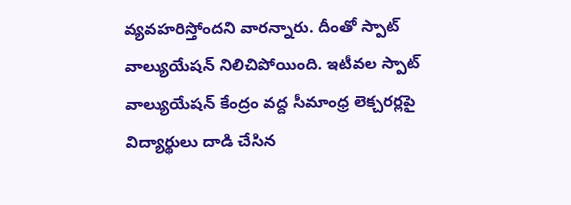వ్యవహరిస్తోందని వారన్నారు. దీంతో స్పాట్ వాల్యుయేషన్ నిలిచిపోయింది. ఇటీవల స్పాట్ వాల్యుయేషన్ కేంద్రం వద్ద సీమాంధ్ర లెక్చరర్లపై విద్యార్థులు దాడి చేసిన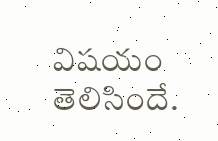విషయం తెలిసిందే.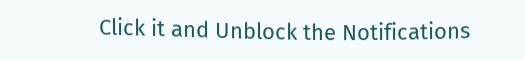Click it and Unblock the Notifications